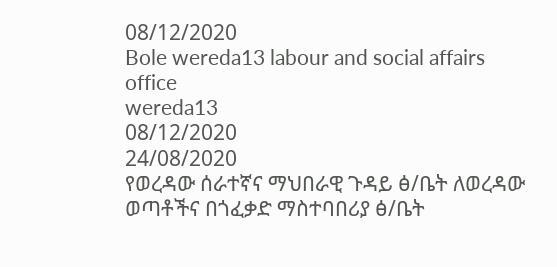08/12/2020
Bole wereda13 labour and social affairs office
wereda13
08/12/2020
24/08/2020
የወረዳው ሰራተኛና ማህበራዊ ጉዳይ ፅ/ቤት ለወረዳው ወጣቶችና በጎፈቃድ ማስተባበሪያ ፅ/ቤት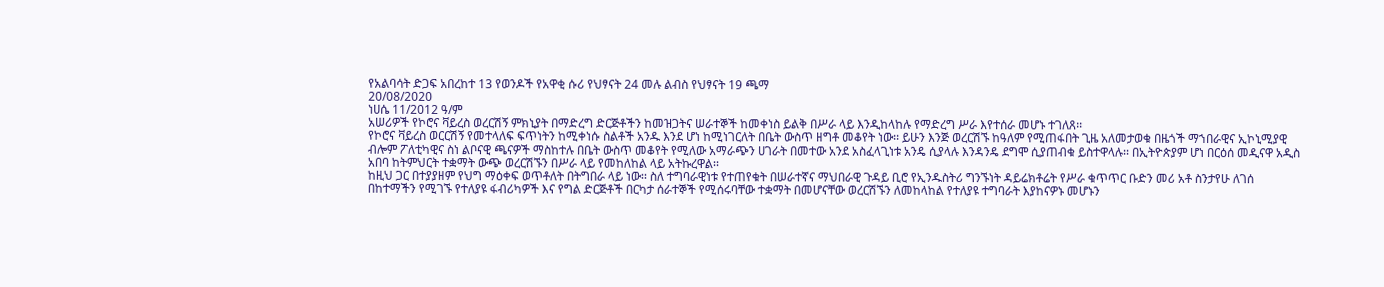የአልባሳት ድጋፍ አበረከተ 13 የወንዶች የአዋቂ ሱሪ የህፃናት 24 መሉ ልብስ የህፃናት 19 ጫማ
20/08/2020
ነሀሴ 11/2012 ዓ/ም
አሠሪዎች የኮሮና ቫይረስ ወረርሽኝ ምክኒያት በማድረግ ድርጅቶችን ከመዝጋትና ሠራተኞች ከመቀነስ ይልቅ በሥራ ላይ እንዲከላከሉ የማድረግ ሥራ እየተሰራ መሆኑ ተገለጸ፡፡
የኮሮና ቫይረስ ወርርሽኝ የመተላለፍ ፍጥነትን ከሚቀነሱ ስልቶች አንዱ እንደ ሆነ ከሚነገርለት በቤት ውስጥ ዘግቶ መቆየት ነው፡፡ ይሁን እንጅ ወረርሽኙ ከዓለም የሚጠፋበት ጊዜ አለመታወቁ በዜጎች ማኀበራዊና ኢኮኒሚያዊ ብሎም ፖለቲካዊና ስነ ልቦናዊ ጫናዎች ማስከተሉ በቤት ውስጥ መቆየት የሚለው አማራጭን ሀገራት በመተው አንደ አስፈላጊነቱ አንዴ ሲያላሉ እንዳንዴ ደግሞ ሲያጠብቁ ይስተዋላሉ፡፡ በኢትዮጵያም ሆነ በርዕሰ መዲናዋ አዲስ አበባ ከትምህርት ተቋማት ውጭ ወረርሽኙን በሥራ ላይ የመከለከል ላይ አትኩረዋል፡፡
ከዚህ ጋር በተያያዘም የህግ ማዕቀፍ ወጥቶለት በትግበራ ላይ ነው፡፡ ስለ ተግባራዊነቱ የተጠየቁት በሠራተኛና ማህበራዊ ጉዳይ ቢሮ የኢንዱስትሪ ግንኙነት ዳይሬክቶሬት የሥራ ቁጥጥር ቡድን መሪ አቶ ስንታየሁ ለገሰ በከተማችን የሚገኙ የተለያዩ ፋብሪካዎች እና የግል ድርጅቶች በርካታ ሰራተኞች የሚሰሩባቸው ተቋማት በመሆናቸው ወረርሽኙን ለመከላከል የተለያዩ ተግባራት እያከናዎኑ መሆኑን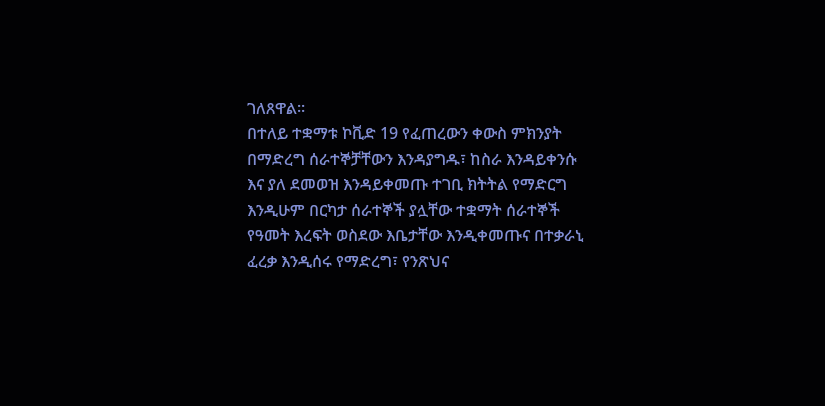ገለጸዋል፡፡
በተለይ ተቋማቱ ኮቪድ 19 የፈጠረውን ቀውስ ምክንያት በማድረግ ሰራተኞቻቸውን እንዳያግዱ፣ ከስራ እንዳይቀንሱ እና ያለ ደመወዝ እንዳይቀመጡ ተገቢ ክትትል የማድርግ እንዲሁም በርካታ ሰራተኞች ያሏቸው ተቋማት ሰራተኞች የዓመት እረፍት ወስደው እቤታቸው እንዲቀመጡና በተቃራኒ ፈረቃ እንዲሰሩ የማድረግ፣ የንጽህና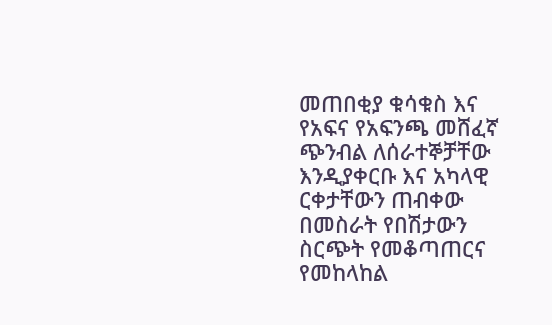መጠበቂያ ቁሳቁስ እና የአፍና የአፍንጫ መሸፈኛ ጭንብል ለሰራተኞቻቸው እንዲያቀርቡ እና አካላዊ ርቀታቸውን ጠብቀው በመስራት የበሽታውን ስርጭት የመቆጣጠርና የመከላከል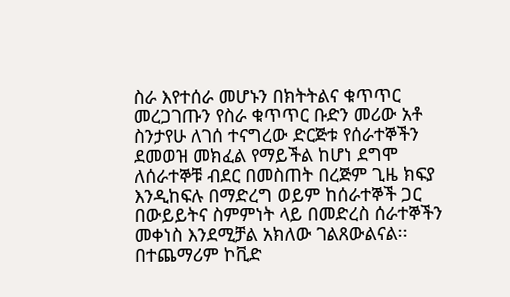ስራ እየተሰራ መሆኑን በክትትልና ቁጥጥር መረጋገጡን የስራ ቁጥጥር ቡድን መሪው አቶ ስንታየሁ ለገሰ ተናግረው ድርጅቱ የሰራተኞችን ደመወዝ መክፈል የማይችል ከሆነ ደግሞ ለሰራተኞቹ ብደር በመስጠት በረጅም ጊዜ ክፍያ እንዲከፍሉ በማድረግ ወይም ከሰራተኞች ጋር በውይይትና ስምምነት ላይ በመድረስ ሰራተኞችን መቀነስ እንደሚቻል አክለው ገልጸውልናል፡፡
በተጨማሪም ኮቪድ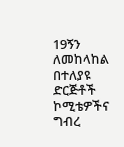19ኝን ለመከላከል በተለያዩ ድርጅቶች ኮሚቴዎችና ግብረ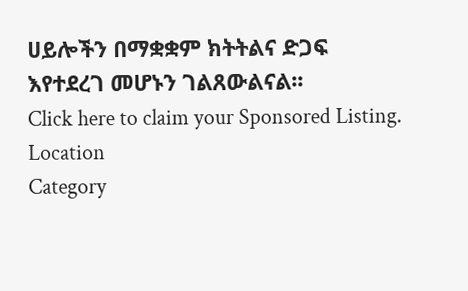ሀይሎችን በማቋቋም ክትትልና ድጋፍ እየተደረገ መሆኑን ገልጸውልናል፡፡
Click here to claim your Sponsored Listing.
Location
Category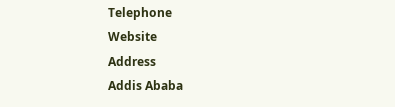Telephone
Website
Address
Addis Ababa